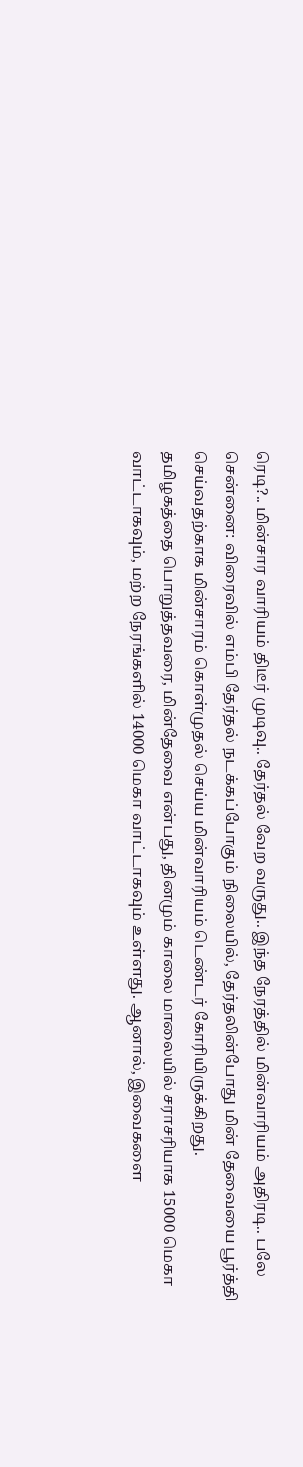ரெடி?.. மின்சார வாரியம் திடீர் முடிவு.. தேர்தல் வேற வருது.. இந்த நேரத்தில் மின்வாரியம் அதிரடி.. பலே
சென்னை: விரைவில் எம்பி தேர்தல் நடக்கப்போகும் நிலையில், தேர்தலின்போது மின் தேவையை பூர்த்தி செய்வதற்காக மின்சாரம் கொள்முதல் செய்ய மின்வாரியம் டெண்டர் கோரியிருக்கிறது.
தமிழகத்தை பொறுத்தவரை, மின்தேவை என்பது, தினமும் காலை மாலையில் சராசரியாக 15000 மெகா வாட்டாகவும், மற்ற நேரங்களில் 14000 மெகா வாட்டாகவும் உள்ளது. ஆனால், இவைகளை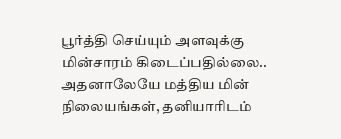பூர்த்தி செய்யும் அளவுக்கு மின்சாரம் கிடைப்பதில்லை.. அதனாலேயே மத்திய மின் நிலையங்கள், தனியாரிடம்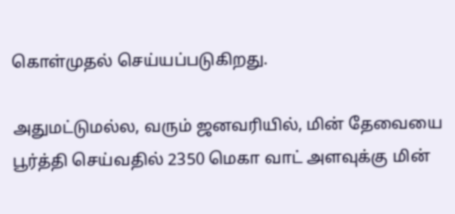கொள்முதல் செய்யப்படுகிறது.

அதுமட்டுமல்ல, வரும் ஜனவரியில், மின் தேவையை பூர்த்தி செய்வதில் 2350 மெகா வாட் அளவுக்கு மின்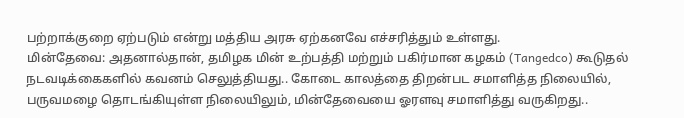பற்றாக்குறை ஏற்படும் என்று மத்திய அரசு ஏற்கனவே எச்சரித்தும் உள்ளது.
மின்தேவை: அதனால்தான், தமிழக மின் உற்பத்தி மற்றும் பகிர்மான கழகம் (Tangedco) கூடுதல் நடவடிக்கைகளில் கவனம் செலுத்தியது.. கோடை காலத்தை திறன்பட சமாளித்த நிலையில், பருவமழை தொடங்கியுள்ள நிலையிலும், மின்தேவையை ஓரளவு சமாளித்து வருகிறது..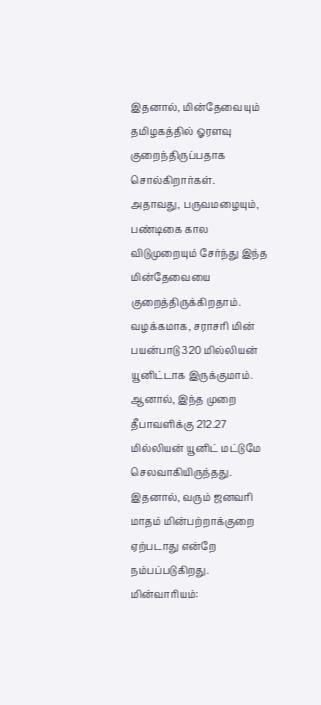இதனால், மின்தேவையும் தமிழகத்தில் ஓரளவு குறைந்திருப்பதாக சொல்கிறார்கள்.
அதாவது, பருவமழையும், பண்டிகை கால விடுமுறையும் சேர்ந்து இந்த மின்தேவையை குறைத்திருக்கிறதாம். வழக்கமாக, சராசரி மின் பயன்பாடு 320 மில்லியன் யூனிட்டாக இருக்குமாம். ஆனால், இந்த முறை தீபாவளிக்கு 212.27 மில்லியன் யூனிட் மட்டுமே செலவாகியிருந்தது. இதனால், வரும் ஜனவரி மாதம் மின்பற்றாக்குறை ஏற்படாது என்றே நம்பப்படுகிறது.
மின்வாரியம்: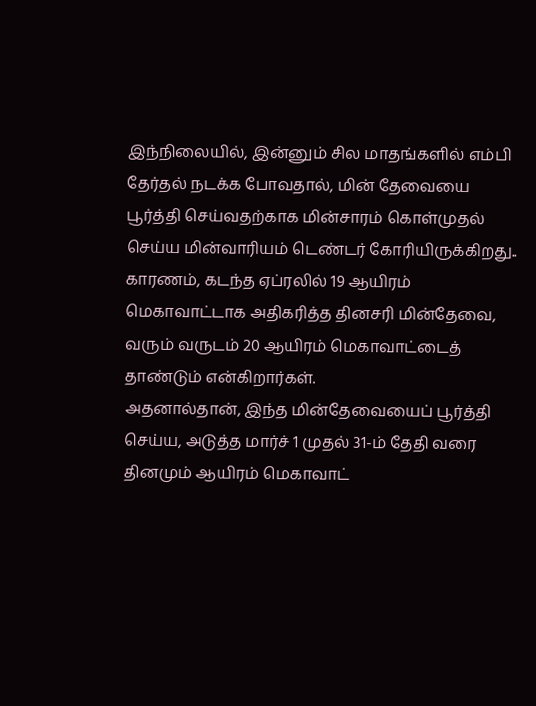இந்நிலையில், இன்னும் சில மாதங்களில் எம்பி தேர்தல் நடக்க போவதால், மின் தேவையை பூர்த்தி செய்வதற்காக மின்சாரம் கொள்முதல் செய்ய மின்வாரியம் டெண்டர் கோரியிருக்கிறது.. காரணம், கடந்த ஏப்ரலில் 19 ஆயிரம் மெகாவாட்டாக அதிகரித்த தினசரி மின்தேவை, வரும் வருடம் 20 ஆயிரம் மெகாவாட்டைத் தாண்டும் என்கிறார்கள்.
அதனால்தான், இந்த மின்தேவையைப் பூர்த்தி செய்ய, அடுத்த மார்ச் 1 முதல் 31-ம் தேதி வரை தினமும் ஆயிரம் மெகாவாட்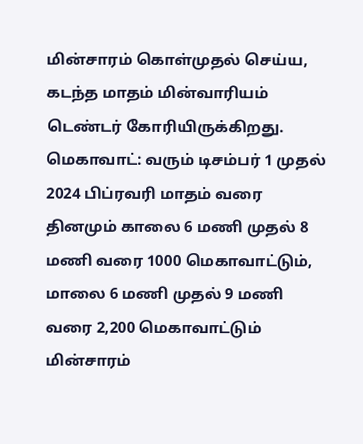மின்சாரம் கொள்முதல் செய்ய, கடந்த மாதம் மின்வாரியம் டெண்டர் கோரியிருக்கிறது.
மெகாவாட்: வரும் டிசம்பர் 1 முதல் 2024 பிப்ரவரி மாதம் வரை தினமும் காலை 6 மணி முதல் 8 மணி வரை 1000 மெகாவாட்டும், மாலை 6 மணி முதல் 9 மணி வரை 2,200 மெகாவாட்டும் மின்சாரம்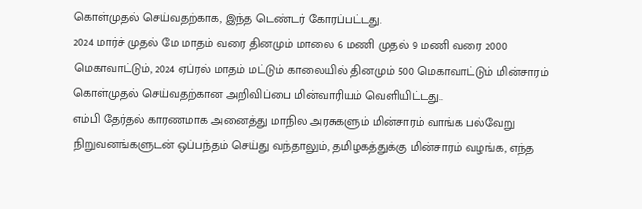கொள்முதல் செய்வதற்காக, இந்த டெண்டர் கோரப்பட்டது.
2024 மார்ச் முதல் மே மாதம் வரை தினமும் மாலை 6 மணி முதல் 9 மணி வரை 2000 மெகாவாட்டும், 2024 ஏப்ரல் மாதம் மட்டும் காலையில் தினமும் 500 மெகாவாட்டும் மின்சாரம் கொள்முதல் செய்வதற்கான அறிவிப்பை மின்வாரியம் வெளியிட்டது..
எம்பி தேர்தல் காரணமாக அனைத்து மாநில அரசுகளும் மின்சாரம் வாங்க பல்வேறு நிறுவனங்களுடன் ஒப்பந்தம் செய்து வந்தாலும், தமிழகத்துக்கு மின்சாரம் வழங்க, எந்த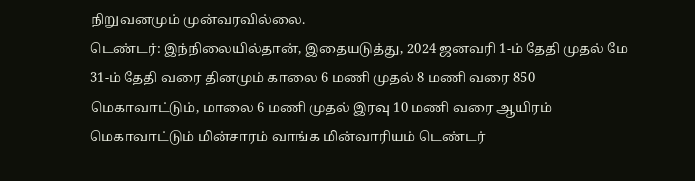நிறுவனமும் முன்வரவில்லை.
டெண்டர்: இந்நிலையில்தான், இதையடுத்து, 2024 ஜனவரி 1-ம் தேதி முதல் மே 31-ம் தேதி வரை தினமும் காலை 6 மணி முதல் 8 மணி வரை 850 மெகாவாட்டும், மாலை 6 மணி முதல் இரவு 10 மணி வரை ஆயிரம் மெகாவாட்டும் மின்சாரம் வாங்க மின்வாரியம் டெண்டர்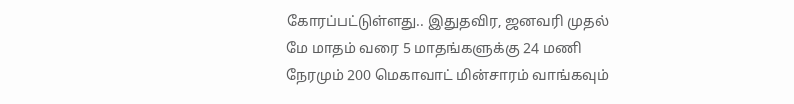கோரப்பட்டுள்ளது.. இதுதவிர, ஜனவரி முதல் மே மாதம் வரை 5 மாதங்களுக்கு 24 மணி நேரமும் 200 மெகாவாட் மின்சாரம் வாங்கவும்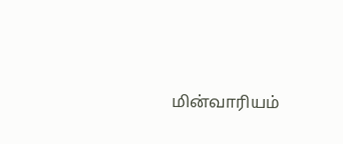மின்வாரியம்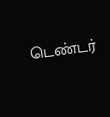டெண்டர்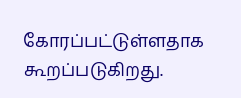கோரப்பட்டுள்ளதாக கூறப்படுகிறது.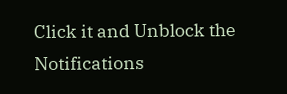Click it and Unblock the Notifications